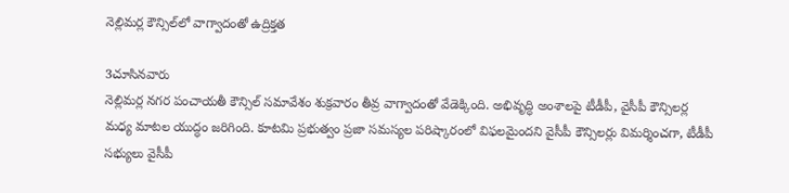నెల్లిమర్ల కౌన్సిల్‌లో వాగ్వాదంతో ఉద్రిక్తత

3చూసినవారు
నెల్లిమర్ల నగర పంచాయతీ కౌన్సిల్ సమావేశం శుక్రవారం తీవ్ర వాగ్వాదంతో వేడెక్కింది. అభివృద్ధి అంశాలపై టీడీపీ, వైసీపీ కౌన్సిలర్ల మధ్య మాటల యుద్ధం జరిగింది. కూటమి ప్రభుత్వం ప్రజా సమస్యల పరిష్కారంలో విఫలమైందని వైసీపీ కౌన్సిలర్లు విమర్శించగా, టీడీపీ సభ్యులు వైసీపీ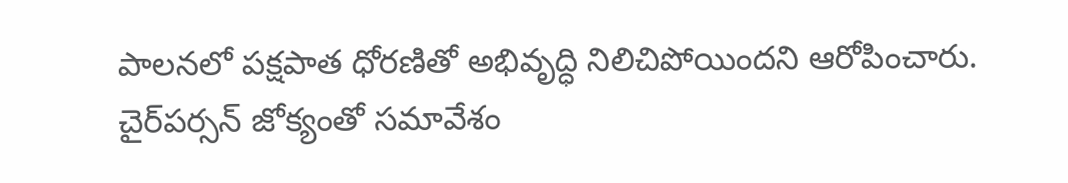పాలనలో పక్షపాత ధోరణితో అభివృద్ధి నిలిచిపోయిందని ఆరోపించారు. చైర్‌పర్సన్ జోక్యంతో సమావేశం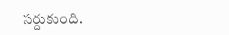సర్దుకుంది.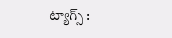ట్యాగ్స్ :